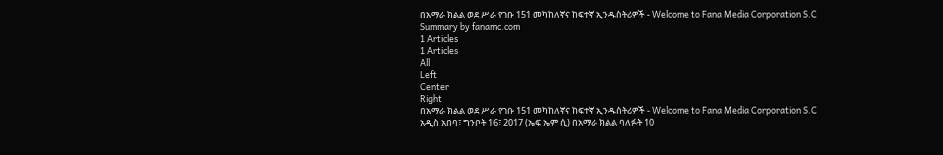በአማራ ክልል ወደ ሥራ የገቡ 151 መካከለኛና ከፍተኛ ኢንዱስትሪዎች - Welcome to Fana Media Corporation S.C
Summary by fanamc.com
1 Articles
1 Articles
All
Left
Center
Right
በአማራ ክልል ወደ ሥራ የገቡ 151 መካከለኛና ከፍተኛ ኢንዱስትሪዎች - Welcome to Fana Media Corporation S.C
አዲስ አበባ፣ ግንቦት 16፣ 2017 (ኤፍ ኤም ሲ) በአማራ ክልል ባለፉት 10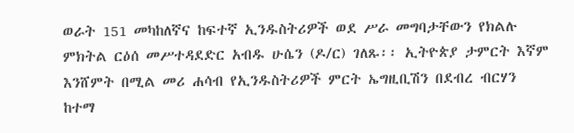ወራት 151 መካከለኛና ከፍተኛ ኢንዱስትሪዎች ወደ ሥራ መግባታቸውን የክልሉ ምክትል ርዕሰ መሥተዳደድር አብዱ ሁሴን (ዶ/ር) ገለጹ፡፡ ኢትዮጵያ ታምርት እኛም እንሸምት በሚል መሪ ሐሳብ የኢንዱስትሪዎች ምርት ኤግዚቢሽን በደብረ ብርሃን ከተማ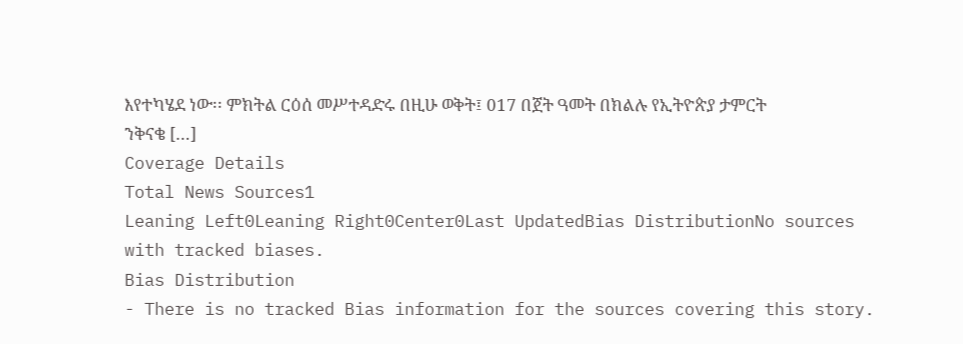እየተካሄደ ነው፡፡ ምክትል ርዕሰ መሥተዳድሩ በዚሁ ወቅት፤ 017 በጀት ዓመት በክልሉ የኢትዮጵያ ታምርት ንቅናቄ […]
Coverage Details
Total News Sources1
Leaning Left0Leaning Right0Center0Last UpdatedBias DistributionNo sources with tracked biases.
Bias Distribution
- There is no tracked Bias information for the sources covering this story.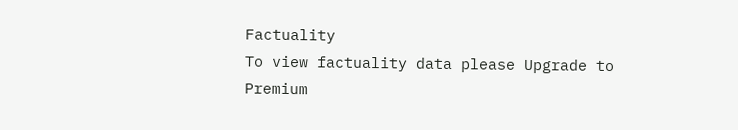Factuality
To view factuality data please Upgrade to Premium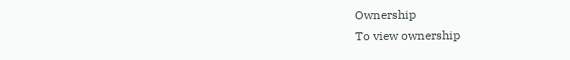Ownership
To view ownership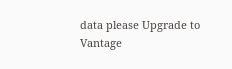data please Upgrade to Vantage